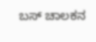ಬಸ್ ಚಾಲಕನ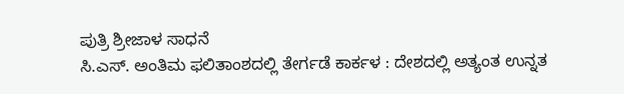ಪುತ್ರಿ ಶ್ರೀಜಾಳ ಸಾಧನೆ
ಸಿ.ಎಸ್. ಅಂತಿಮ ಫಲಿತಾಂಶದಲ್ಲಿ ತೇರ್ಗಡೆ ಕಾರ್ಕಳ : ದೇಶದಲ್ಲಿ ಅತ್ಯಂತ ಉನ್ನತ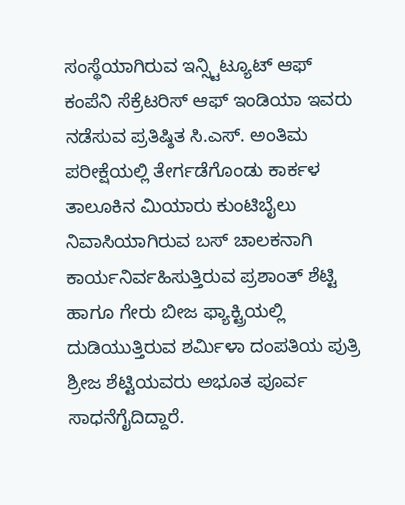ಸಂಸ್ಥೆಯಾಗಿರುವ ಇನ್ಸ್ಟಿಟ್ಯೂಟ್ ಆಫ್ ಕಂಪೆನಿ ಸೆಕ್ರೆಟರಿಸ್ ಆಫ್ ಇಂಡಿಯಾ ಇವರು ನಡೆಸುವ ಪ್ರತಿಷ್ಠಿತ ಸಿ.ಎಸ್. ಅಂತಿಮ ಪರೀಕ್ಷೆಯಲ್ಲಿ ತೇರ್ಗಡೆಗೊಂಡು ಕಾರ್ಕಳ ತಾಲೂಕಿನ ಮಿಯಾರು ಕುಂಟಿಬೈಲು ನಿವಾಸಿಯಾಗಿರುವ ಬಸ್ ಚಾಲಕನಾಗಿ ಕಾರ್ಯನಿರ್ವಹಿಸುತ್ತಿರುವ ಪ್ರಶಾಂತ್ ಶೆಟ್ಟಿ ಹಾಗೂ ಗೇರು ಬೀಜ ಫ್ಯಾಕ್ಟ್ರಿಯಲ್ಲಿ ದುಡಿಯುತ್ತಿರುವ ಶರ್ಮಿಳಾ ದಂಪತಿಯ ಪುತ್ರಿ ಶ್ರೀಜ ಶೆಟ್ಟಿಯವರು ಅಭೂತ ಪೂರ್ವ ಸಾಧನೆಗೈದಿದ್ದಾರೆ.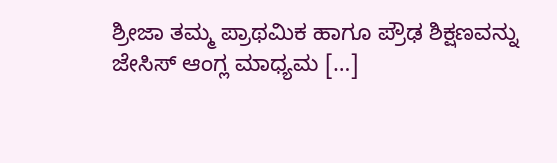ಶ್ರೀಜಾ ತಮ್ಮ ಪ್ರಾಥಮಿಕ ಹಾಗೂ ಪ್ರೌಢ ಶಿಕ್ಷಣವನ್ನು ಜೇಸಿಸ್ ಆಂಗ್ಲ ಮಾಧ್ಯಮ […]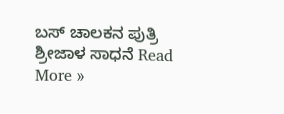ಬಸ್ ಚಾಲಕನ ಪುತ್ರಿ ಶ್ರೀಜಾಳ ಸಾಧನೆ Read More »